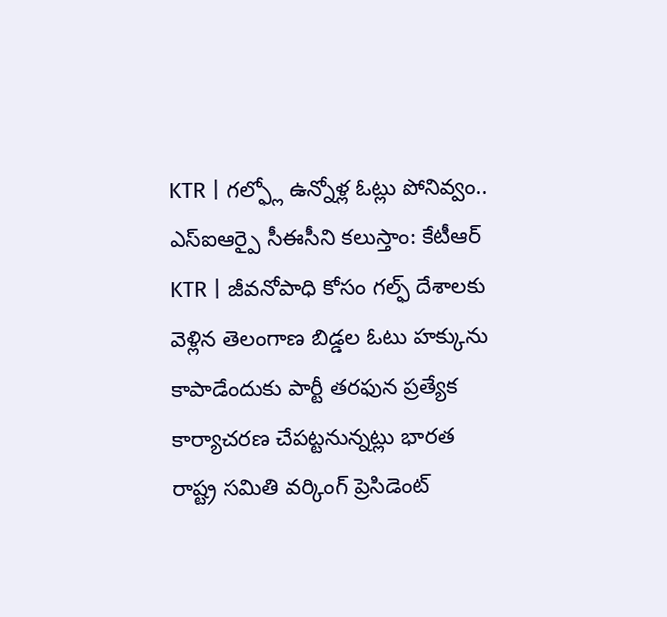KTR | గల్ఫ్లో ఉన్నోళ్ల ఓట్లు పోనివ్వం.. ఎస్ఐఆర్పై సీఈసీని కలుస్తాం: కేటీఆర్
KTR | జీవనోపాధి కోసం గల్ఫ్ దేశాలకు వెళ్లిన తెలంగాణ బిడ్డల ఓటు హక్కును కాపాడేందుకు పార్టీ తరఫున ప్రత్యేక కార్యాచరణ చేపట్టనున్నట్లు భారత రాష్ట్ర సమితి వర్కింగ్ ప్రెసిడెంట్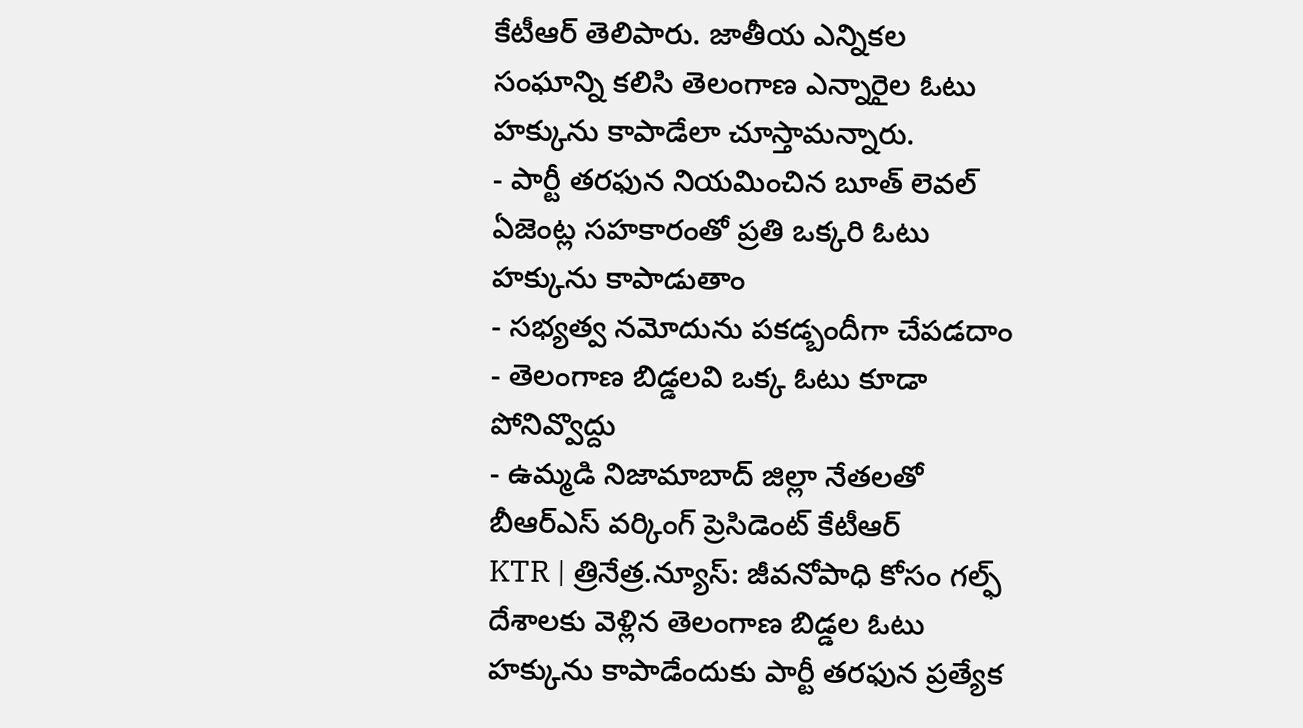కేటీఆర్ తెలిపారు. జాతీయ ఎన్నికల సంఘాన్ని కలిసి తెలంగాణ ఎన్నారైల ఓటు హక్కును కాపాడేలా చూస్తామన్నారు.
- పార్టీ తరఫున నియమించిన బూత్ లెవల్ ఏజెంట్ల సహకారంతో ప్రతి ఒక్కరి ఓటు హక్కును కాపాడుతాం
- సభ్యత్వ నమోదును పకడ్బందీగా చేపడదాం
- తెలంగాణ బిడ్డలవి ఒక్క ఓటు కూడా పోనివ్వొద్దు
- ఉమ్మడి నిజామాబాద్ జిల్లా నేతలతో బీఆర్ఎస్ వర్కింగ్ ప్రెసిడెంట్ కేటీఆర్
KTR | త్రినేత్ర.న్యూస్: జీవనోపాధి కోసం గల్ఫ్ దేశాలకు వెళ్లిన తెలంగాణ బిడ్డల ఓటు హక్కును కాపాడేందుకు పార్టీ తరఫున ప్రత్యేక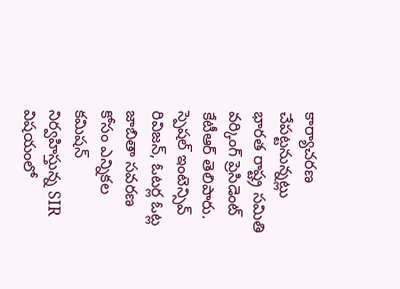కార్యాచరణ చేపట్టనున్నట్లు భారత రాష్ట్ర సమితి వర్కింగ్ ప్రెసిడెంట్ కేటీఆర్ తెలిపారు. స్పెషల్ ఇంటెన్సివ్ రివిజన్, ఓటర్ల ఓట్ల జాబితా సవరణ కోసం ఎన్నికల కమిషన్ నిర్వహిస్తున్న SIR విషయంలో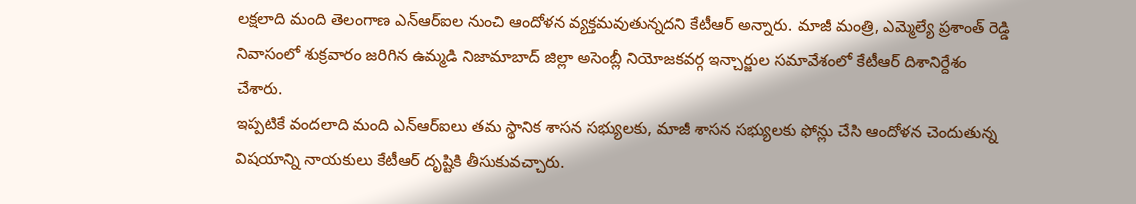లక్షలాది మంది తెలంగాణ ఎన్ఆర్ఐల నుంచి ఆందోళన వ్యక్తమవుతున్నదని కేటీఆర్ అన్నారు. మాజీ మంత్రి, ఎమ్మెల్యే ప్రశాంత్ రెడ్డి నివాసంలో శుక్రవారం జరిగిన ఉమ్మడి నిజామాబాద్ జిల్లా అసెంబ్లీ నియోజకవర్గ ఇన్చార్జుల సమావేశంలో కేటీఆర్ దిశానిర్దేశం చేశారు.
ఇప్పటికే వందలాది మంది ఎన్ఆర్ఐలు తమ స్థానిక శాసన సభ్యులకు, మాజీ శాసన సభ్యులకు ఫోన్లు చేసి ఆందోళన చెందుతున్న విషయాన్ని నాయకులు కేటీఆర్ దృష్టికి తీసుకువచ్చారు.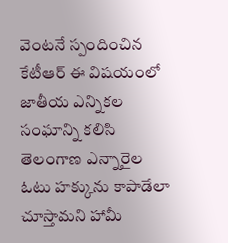వెంటనే స్పందించిన కేటీఆర్ ఈ విషయంలో జాతీయ ఎన్నికల సంఘాన్ని కలిసి తెలంగాణ ఎన్నారైల ఓటు హక్కును కాపాడేలా చూస్తామని హామీ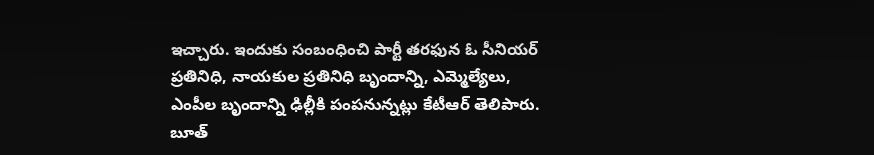ఇచ్చారు. ఇందుకు సంబంధించి పార్టీ తరఫున ఓ సీనియర్ ప్రతినిధి, నాయకుల ప్రతినిధి బృందాన్ని, ఎమ్మెల్యేలు, ఎంపీల బృందాన్ని ఢిల్లీకి పంపనున్నట్లు కేటీఆర్ తెలిపారు.
బూత్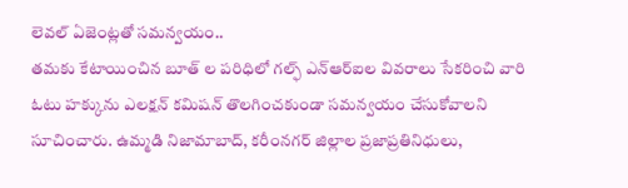లెవల్ ఏజెంట్లతో సమన్వయం..
తమకు కేటాయించిన బూత్ ల పరిధిలో గల్ఫ్ ఎన్ఆర్ఐల వివరాలు సేకరించి వారి ఓటు హక్కును ఎలక్షన్ కమిషన్ తొలగించకుండా సమన్వయం చేసుకోవాలని సూచించారు. ఉమ్మడి నిజామాబాద్, కరీంనగర్ జిల్లాల ప్రజాప్రతినిధులు,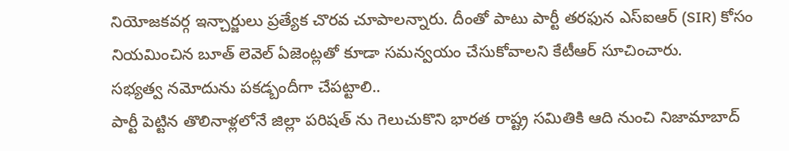నియోజకవర్గ ఇన్చార్జులు ప్రత్యేక చొరవ చూపాలన్నారు. దీంతో పాటు పార్టీ తరఫున ఎస్ఐఆర్ (SIR) కోసం నియమించిన బూత్ లెవెల్ ఏజెంట్లతో కూడా సమన్వయం చేసుకోవాలని కేటీఆర్ సూచించారు.
సభ్యత్వ నమోదును పకడ్బందీగా చేపట్టాలి..
పార్టీ పెట్టిన తొలినాళ్లలోనే జిల్లా పరిషత్ ను గెలుచుకొని భారత రాష్ట్ర సమితికి ఆది నుంచి నిజామాబాద్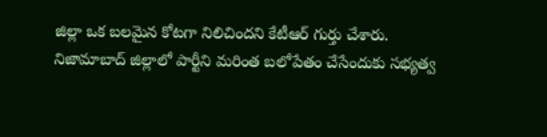జిల్లా ఒక బలమైన కోటగా నిలిచిందని కేటీఆర్ గుర్తు చేశారు. నిజామాబాద్ జిల్లాలో పార్టీని మరింత బలోపేతం చేసేందుకు సభ్యత్వ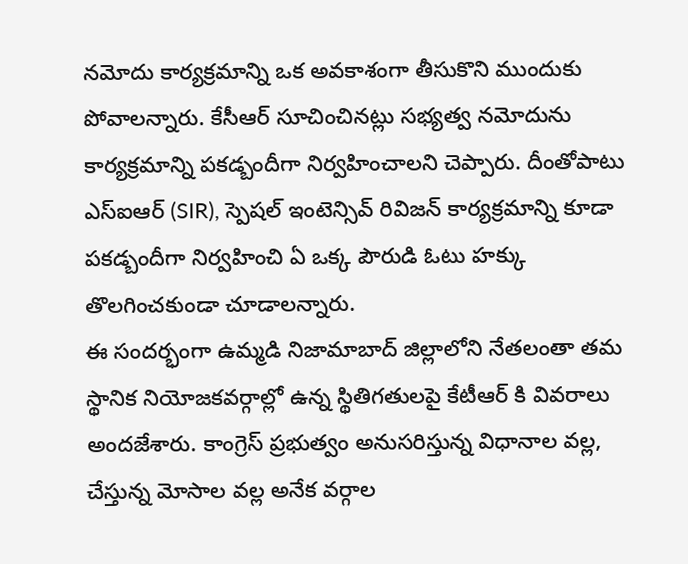నమోదు కార్యక్రమాన్ని ఒక అవకాశంగా తీసుకొని ముందుకు పోవాలన్నారు. కేసీఆర్ సూచించినట్లు సభ్యత్వ నమోదును కార్యక్రమాన్ని పకడ్బందీగా నిర్వహించాలని చెప్పారు. దీంతోపాటు ఎస్ఐఆర్ (SIR), స్పెషల్ ఇంటెన్సివ్ రివిజన్ కార్యక్రమాన్ని కూడా పకడ్బందీగా నిర్వహించి ఏ ఒక్క పౌరుడి ఓటు హక్కు తొలగించకుండా చూడాలన్నారు.
ఈ సందర్భంగా ఉమ్మడి నిజామాబాద్ జిల్లాలోని నేతలంతా తమ స్థానిక నియోజకవర్గాల్లో ఉన్న స్థితిగతులపై కేటీఆర్ కి వివరాలు అందజేశారు. కాంగ్రెస్ ప్రభుత్వం అనుసరిస్తున్న విధానాల వల్ల, చేస్తున్న మోసాల వల్ల అనేక వర్గాల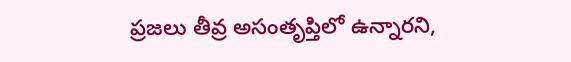ప్రజలు తీవ్ర అసంతృప్తిలో ఉన్నారని,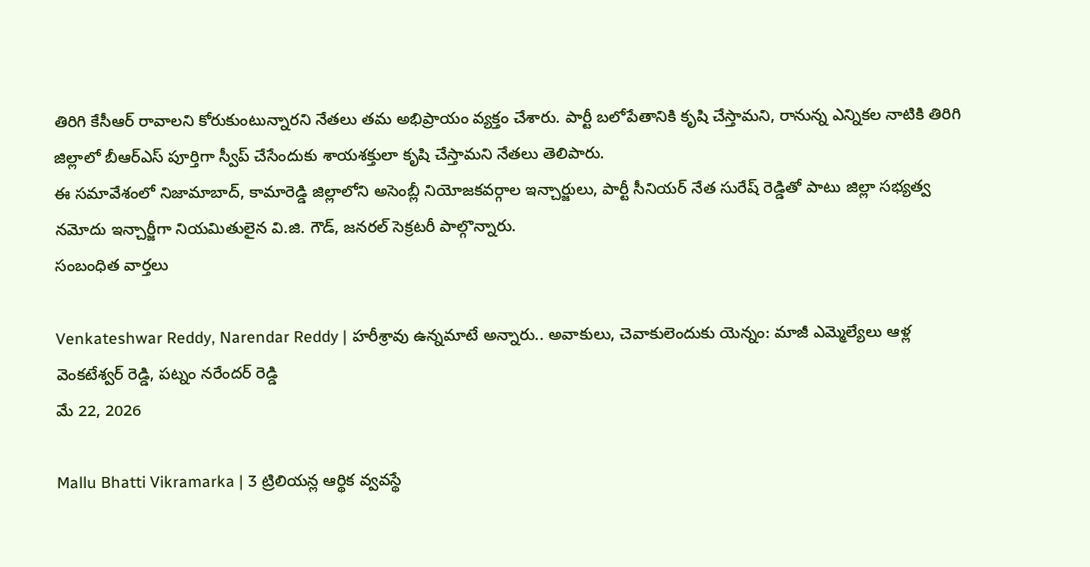తిరిగి కేసీఆర్ రావాలని కోరుకుంటున్నారని నేతలు తమ అభిప్రాయం వ్యక్తం చేశారు. పార్టీ బలోపేతానికి కృషి చేస్తామని, రానున్న ఎన్నికల నాటికి తిరిగి జిల్లాలో బీఆర్ఎస్ పూర్తిగా స్వీప్ చేసేందుకు శాయశక్తులా కృషి చేస్తామని నేతలు తెలిపారు.
ఈ సమావేశంలో నిజామాబాద్, కామారెడ్డి జిల్లాలోని అసెంబ్లీ నియోజకవర్గాల ఇన్చార్జులు, పార్టీ సీనియర్ నేత సురేష్ రెడ్డితో పాటు జిల్లా సభ్యత్వ నమోదు ఇన్చార్జీగా నియమితులైన వి.జి. గౌడ్, జనరల్ సెక్రటరీ పాల్గొన్నారు.
సంబంధిత వార్తలు

Venkateshwar Reddy, Narendar Reddy | హరీశ్రావు ఉన్నమాటే అన్నారు.. అవాకులు, చెవాకులెందుకు యెన్నం: మాజీ ఎమ్మెల్యేలు ఆళ్ల వెంకటేశ్వర్ రెడ్డి, పట్నం నరేందర్ రెడ్డి
మే 22, 2026

Mallu Bhatti Vikramarka | 3 ట్రిలియన్ల ఆర్థిక వ్వవస్థే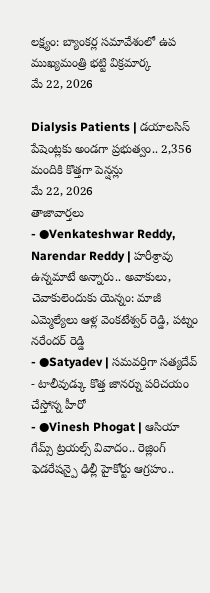లక్ష్యం: బ్యాంకర్ల సమావేశంలో ఉప ముఖ్యమంత్రి భట్టి విక్రమార్క
మే 22, 2026

Dialysis Patients | డయాలసిస్ పేషెంట్లకు అండగా ప్రభుత్వం.. 2,356 మందికి కొత్తగా పెన్షన్లు
మే 22, 2026
తాజావార్తలు
- ●Venkateshwar Reddy, Narendar Reddy | హరీశ్రావు ఉన్నమాటే అన్నారు.. అవాకులు, చెవాకులెందుకు యెన్నం: మాజీ ఎమ్మెల్యేలు ఆళ్ల వెంకటేశ్వర్ రెడ్డి, పట్నం నరేందర్ రెడ్డి
- ●Satyadev | సమవర్తిగా సత్యదేవ్ - టాలీవుడ్కు కొత్త జానర్ను పరిచయం చేస్తోన్న హీరో
- ●Vinesh Phogat | ఆసియా గేమ్స్ ట్రయల్స్ వివాదం.. రెజ్లింగ్ ఫెడరేషన్పై ఢిల్లీ హైకోర్టు ఆగ్రహం..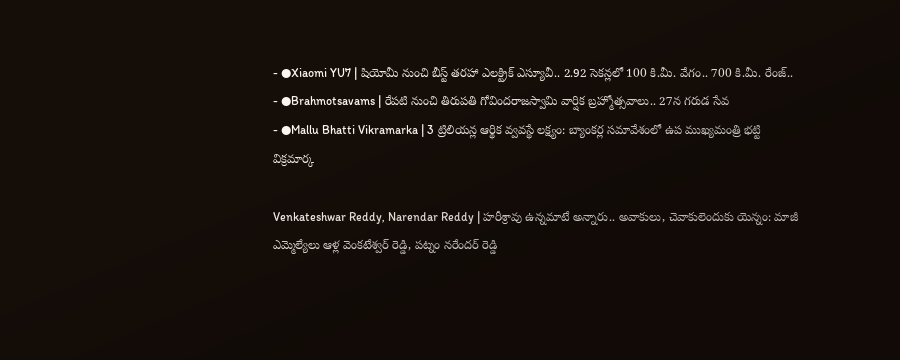- ●Xiaomi YU7 | షియోమీ నుంచి బీస్ట్ తరహా ఎలక్ట్రిక్ ఎస్యూవీ.. 2.92 సెకన్లలో 100 కి.మీ. వేగం.. 700 కి.మీ. రేంజ్..
- ●Brahmotsavams | రేపటి నుంచి తిరుపతి గోవిందరాజస్వామి వార్షిక బ్రహ్మోత్సవాలు.. 27న గరుడ సేవ
- ●Mallu Bhatti Vikramarka | 3 ట్రిలియన్ల ఆర్థిక వ్వవస్థే లక్ష్యం: బ్యాంకర్ల సమావేశంలో ఉప ముఖ్యమంత్రి భట్టి విక్రమార్క

Venkateshwar Reddy, Narendar Reddy | హరీశ్రావు ఉన్నమాటే అన్నారు.. అవాకులు, చెవాకులెందుకు యెన్నం: మాజీ ఎమ్మెల్యేలు ఆళ్ల వెంకటేశ్వర్ రెడ్డి, పట్నం నరేందర్ రెడ్డి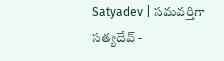Satyadev | సమవర్తిగా సత్యదేవ్ -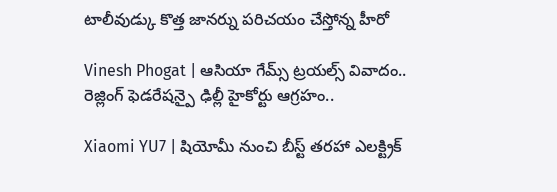టాలీవుడ్కు కొత్త జానర్ను పరిచయం చేస్తోన్న హీరో

Vinesh Phogat | ఆసియా గేమ్స్ ట్రయల్స్ వివాదం.. రెజ్లింగ్ ఫెడరేషన్పై ఢిల్లీ హైకోర్టు ఆగ్రహం..

Xiaomi YU7 | షియోమీ నుంచి బీస్ట్ తరహా ఎలక్ట్రిక్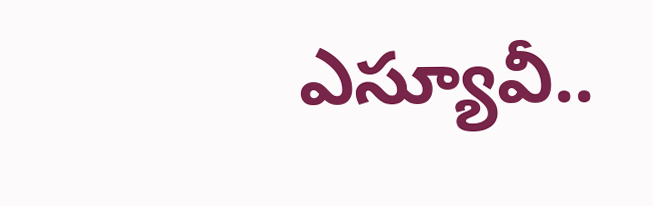ఎస్యూవీ..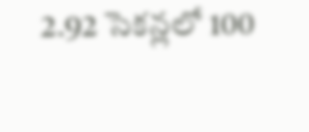2.92 సెకన్లలో 100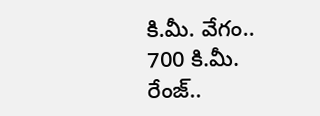కి.మీ. వేగం.. 700 కి.మీ. రేంజ్..